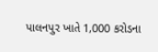પાલનપુર ખાતે 1,000 કરોડના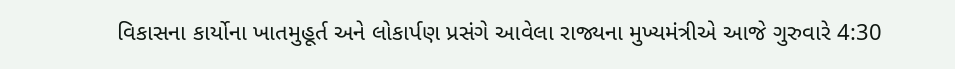વિકાસના કાર્યોના ખાતમુહૂર્ત અને લોકાર્પણ પ્રસંગે આવેલા રાજ્યના મુખ્યમંત્રીએ આજે ગુરુવારે 4:30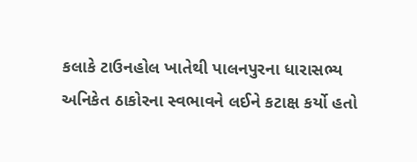કલાકે ટાઉનહોલ ખાતેથી પાલનપુરના ધારાસભ્ય અનિકેત ઠાકોરના સ્વભાવને લઈને કટાક્ષ કર્યો હતો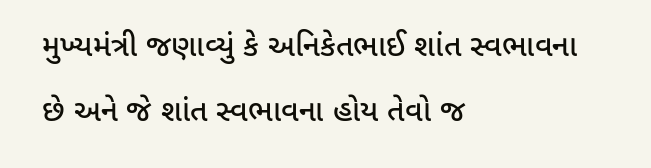મુખ્યમંત્રી જણાવ્યું કે અનિકેતભાઈ શાંત સ્વભાવના છે અને જે શાંત સ્વભાવના હોય તેવો જ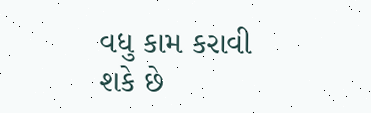વધુ કામ કરાવી શકે છે